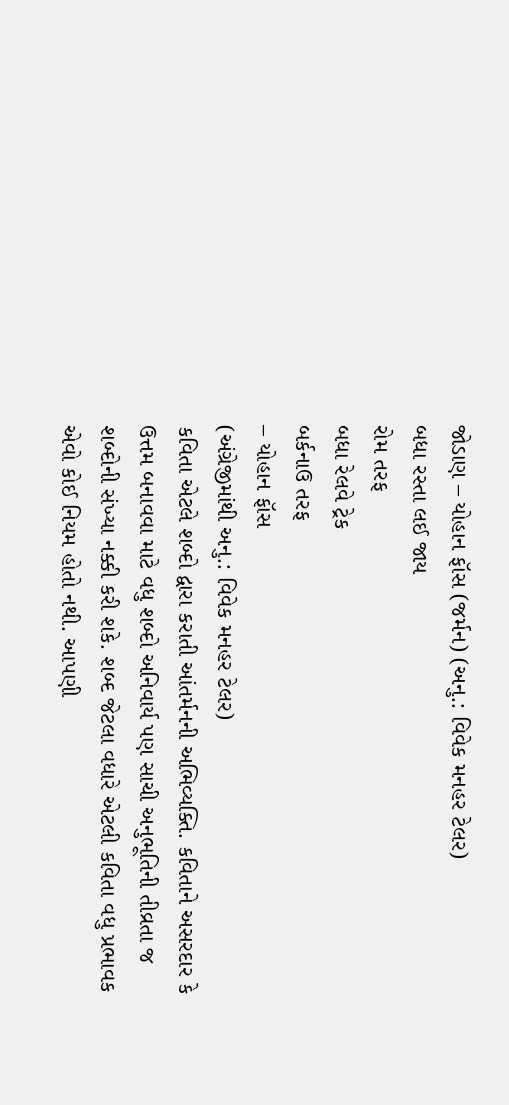જોડાણ – યોહાન ફૉસ (જર્મન) (અનુ.: વિવેક મનહર ટેલર)
બધા રસ્તા લઈ જાય
રોમ તરફ
બધા રેલવે ટ્રેક
બર્કનાઉ તરફ
– યોહાન ફૉસ
(અંગ્રેજીમાંથી અનુ.: વિવેક મનહર ટેલર)
કવિતા એટલે શબ્દો દ્વારા કરાતી આંતર્મનની અભિવ્યક્તિ. કવિતાને અસરદાર કે ઉત્તમ બનાવવા માટે વધુ શબ્દો અનિવાર્ય પણ સાચી અનુભૂતિની તીવ્રતા જ શબ્દોની સંખ્યા નક્કી કરી શકે. શબ્દ જેટલા વધારે એટલી કવિતા વધુ પ્રભાવક એવો કોઈ નિયમ હોતો નથી. આપણી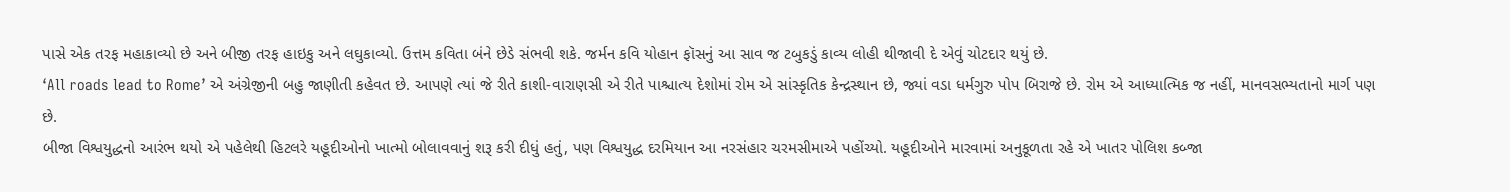પાસે એક તરફ મહાકાવ્યો છે અને બીજી તરફ હાઇકુ અને લઘુકાવ્યો. ઉત્તમ કવિતા બંને છેડે સંભવી શકે. જર્મન કવિ યોહાન ફૉસનું આ સાવ જ ટબુકડું કાવ્ય લોહી થીજાવી દે એવું ચોટદાર થયું છે.
‘All roads lead to Rome’ એ અંગ્રેજીની બહુ જાણીતી કહેવત છે. આપણે ત્યાં જે રીતે કાશી-વારાણસી એ રીતે પાશ્ચાત્ય દેશોમાં રોમ એ સાંસ્કૃતિક કેન્દ્રસ્થાન છે, જ્યાં વડા ધર્મગુરુ પોપ બિરાજે છે. રોમ એ આધ્યાત્મિક જ નહીં, માનવસભ્યતાનો માર્ગ પણ છે.
બીજા વિશ્વયુદ્ધનો આરંભ થયો એ પહેલેથી હિટલરે યહૂદીઓનો ખાત્મો બોલાવવાનું શરૂ કરી દીધું હતું, પણ વિશ્વયુદ્ધ દરમિયાન આ નરસંહાર ચરમસીમાએ પહોંચ્યો. યહૂદીઓને મારવામાં અનુકૂળતા રહે એ ખાતર પોલિશ કબ્જા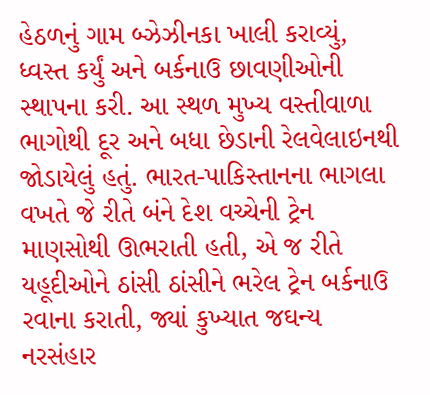હેઠળનું ગામ બ્ઝેઝીનકા ખાલી કરાવ્યું, ધ્વસ્ત કર્યું અને બર્કનાઉ છાવણીઓની સ્થાપના કરી. આ સ્થળ મુખ્ય વસ્તીવાળા ભાગોથી દૂર અને બધા છેડાની રેલવેલાઇનથી જોડાયેલું હતું. ભારત-પાકિસ્તાનના ભાગલા વખતે જે રીતે બંને દેશ વચ્ચેની ટ્રેન માણસોથી ઊભરાતી હતી, એ જ રીતે યહૂદીઓને ઠાંસી ઠાંસીને ભરેલ ટ્રેન બર્કનાઉ રવાના કરાતી, જ્યાં કુખ્યાત જઘન્ય નરસંહાર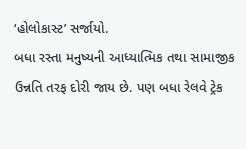‘હોલોકાસ્ટ’ સર્જાયો.
બધા રસ્તા મનુષ્યની આધ્યાત્મિક તથા સામાજીક ઉન્નતિ તરફ દોરી જાય છે. પણ બધા રેલવે ટ્રેક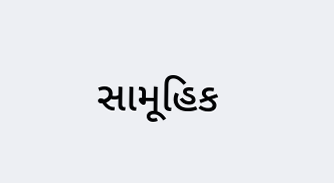સામૂહિક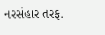નરસંહાર તરફ.